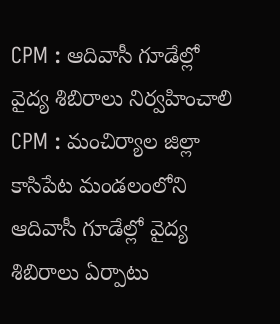CPM : ఆదివాసీ గూడేల్లో వైద్య శిబిరాలు నిర్వహించాలి
CPM : మంచిర్యాల జిల్లా కాసిపేట మండలంలోని ఆదివాసీ గూడేల్లో వైద్య శిబిరాలు ఏర్పాటు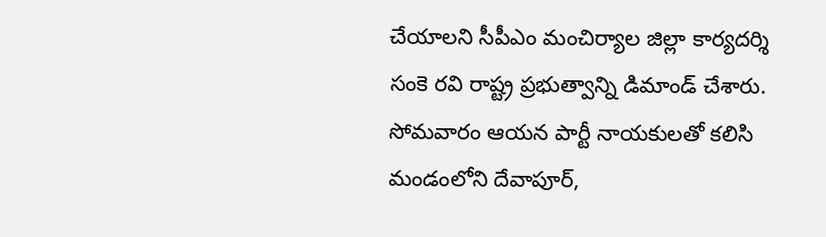చేయాలని సీపీఎం మంచిర్యాల జిల్లా కార్యదర్శి సంకె రవి రాష్ట్ర ప్రభుత్వాన్ని డిమాండ్ చేశారు. సోమవారం ఆయన పార్టీ నాయకులతో కలిసి మండంలోని దేవాపూర్,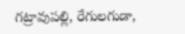గట్రావుపల్లి, రేగులగుడా,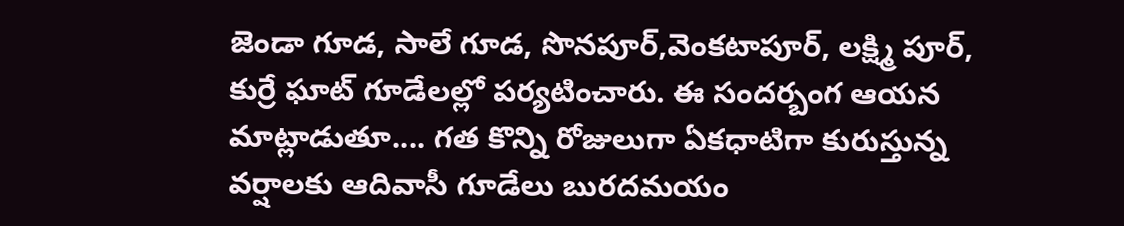జెండా గూడ, సాలే గూడ, సొనపూర్,వెంకటాపూర్, లక్ష్మి పూర్, కుర్రే ఘాట్ గూడేలల్లో పర్యటించారు. ఈ సందర్బంగ ఆయన మాట్లాడుతూ.... గత కొన్ని రోజులుగా ఏకధాటిగా కురుస్తున్న వర్షాలకు ఆదివాసీ గూడేలు బురదమయం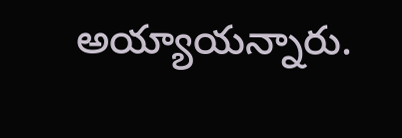అయ్యాయన్నారు.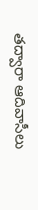తద్వారా ఆదివాసీలు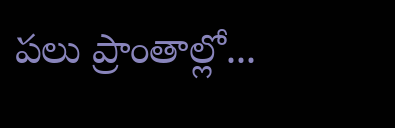పలు ప్రాంతాల్లో...